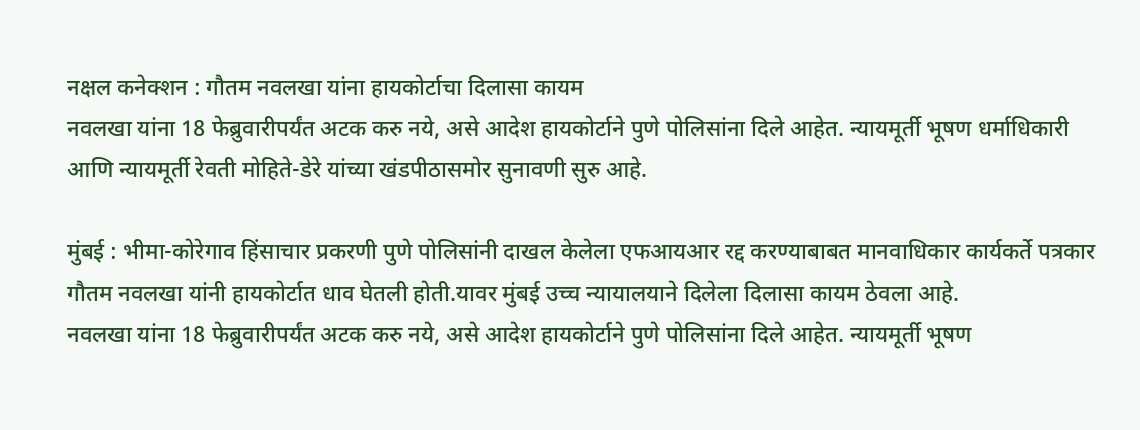नक्षल कनेक्शन : गौतम नवलखा यांना हायकोर्टाचा दिलासा कायम
नवलखा यांना 18 फेब्रुवारीपर्यंत अटक करु नये, असे आदेश हायकोर्टाने पुणे पोलिसांना दिले आहेत. न्यायमूर्ती भूषण धर्माधिकारी आणि न्यायमूर्ती रेवती मोहिते-डेरे यांच्या खंडपीठासमोर सुनावणी सुरु आहे.

मुंबई : भीमा-कोरेगाव हिंसाचार प्रकरणी पुणे पोलिसांनी दाखल केलेला एफआयआर रद्द करण्याबाबत मानवाधिकार कार्यकर्ते पत्रकार गौतम नवलखा यांनी हायकोर्टात धाव घेतली होती.यावर मुंबई उच्च न्यायालयाने दिलेला दिलासा कायम ठेवला आहे.
नवलखा यांना 18 फेब्रुवारीपर्यंत अटक करु नये, असे आदेश हायकोर्टाने पुणे पोलिसांना दिले आहेत. न्यायमूर्ती भूषण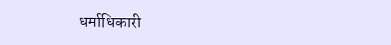धर्माधिकारी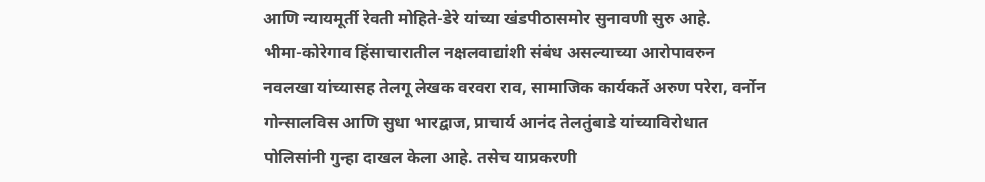आणि न्यायमूर्ती रेवती मोहिते-डेरे यांच्या खंडपीठासमोर सुनावणी सुरु आहे.
भीमा-कोरेगाव हिंसाचारातील नक्षलवाद्यांशी संबंध असल्याच्या आरोपावरुन नवलखा यांच्यासह तेलगू लेखक वरवरा राव, सामाजिक कार्यकर्ते अरुण परेरा, वर्नोन गोन्सालविस आणि सुधा भारद्वाज, प्राचार्य आनंद तेलतुंबाडे यांच्याविरोधात पोलिसांनी गुन्हा दाखल केला आहे. तसेच याप्रकरणी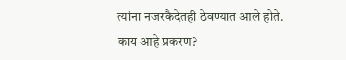त्यांना नजरकैदेतही ठेवण्यात आले होते.
काय आहे प्रकरण?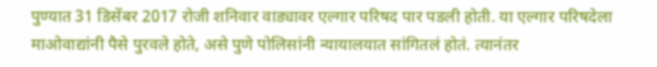पुण्यात 31 डिसेंबर 2017 रोजी शनिवार वाड्यावर एल्गार परिषद पार पडली होती. या एल्गार परिषदेला माओवाद्यांनी पैसे पुरवले होते, असे पुणे पोलिसांनी न्यायालयात सांगितलं होतं. त्यानंतर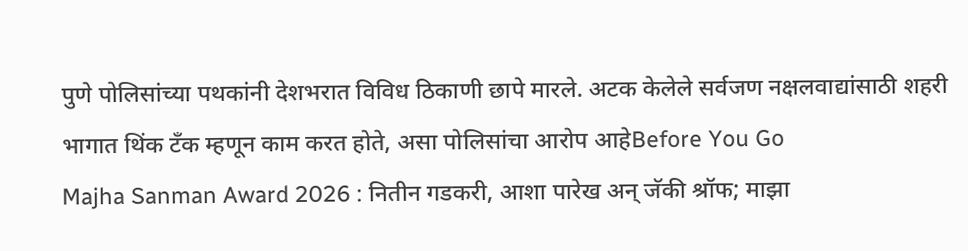पुणे पोलिसांच्या पथकांनी देशभरात विविध ठिकाणी छापे मारले. अटक केलेले सर्वजण नक्षलवाद्यांसाठी शहरी भागात थिंक टँक म्हणून काम करत होते, असा पोलिसांचा आरोप आहेBefore You Go
Majha Sanman Award 2026 : नितीन गडकरी, आशा पारेख अन् जॅकी श्रॉफ; माझा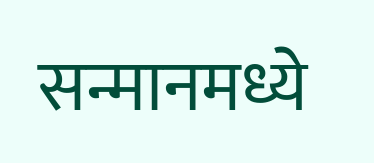सन्मानमध्ये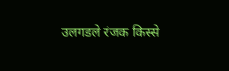उलगडले रंजक किस्से